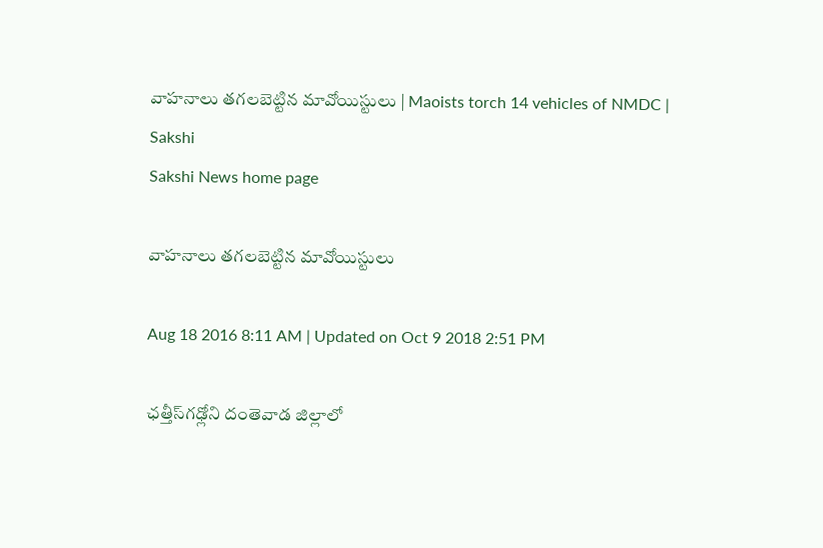వాహనాలు తగలబెట్టిన మావోయిస్టులు | Maoists torch 14 vehicles of NMDC | Sakshi
Sakshi News home page

వాహనాలు తగలబెట్టిన మావోయిస్టులు

Aug 18 2016 8:11 AM | Updated on Oct 9 2018 2:51 PM

ఛత్తీస్‌గఢ్లోని దంతెవాడ జిల్లాలో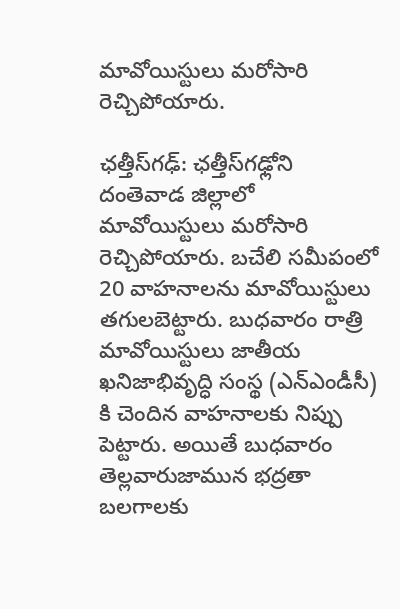మావోయిస్టులు మరోసారి రెచ్చిపోయారు.

ఛత్తీస్‌గఢ్: ఛత్తీస్‌గఢ్లోని దంతెవాడ జిల్లాలో మావోయిస్టులు మరోసారి రెచ్చిపోయారు. బచేలి సమీపంలో 20 వాహనాలను మావోయిస్టులు తగులబెట్టారు. బుధవారం రాత్రి మావోయిస్టులు జాతీయ ఖనిజాభివృద్ధి సంస్థ (ఎన్‌ఎండీసీ) కి చెందిన వాహనాలకు నిప్పు పెట్టారు. అయితే బుధవారం తెల్లవారుజామున భద్రతా బలగాలకు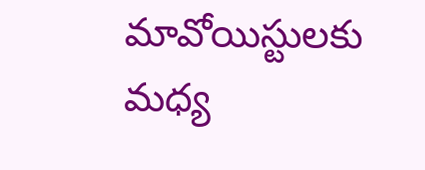మావోయిస్టులకు మధ్య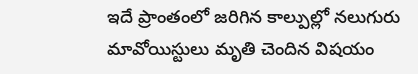ఇదే ప్రాంతంలో జరిగిన కాల్పుల్లో నలుగురు మావోయిస్టులు మృతి చెందిన విషయం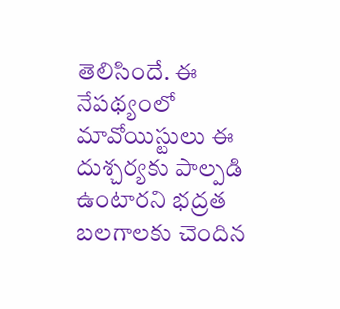తెలిసిందే. ఈ నేపథ్యంలో మావోయిస్టులు ఈ దుశ్చర్యకు పాల్పడి ఉంటారని భద్రత బలగాలకు చెందిన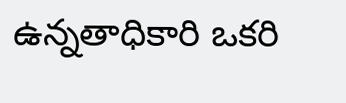ఉన్నతాధికారి ఒకరి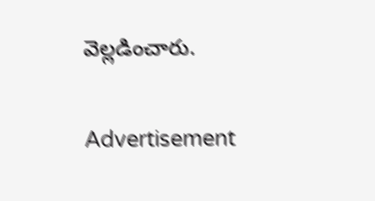వెల్లడించారు.

Advertisement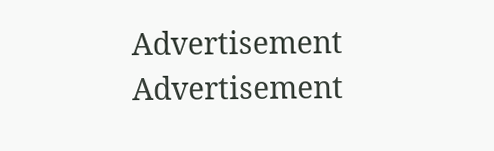Advertisement
Advertisement